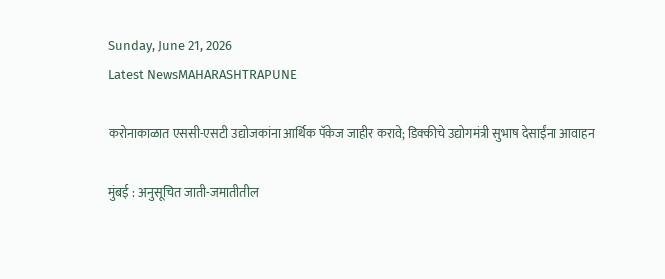Sunday, June 21, 2026
Latest NewsMAHARASHTRAPUNE

करोनाकाळात एससी-एसटी उद्योजकांना आर्थिक पॅकेज जाहीर करावे; डिक्कीचे उद्योगमंत्री सुभाष देसाईंना आवाहन

मुंबई : अनुसूचित जाती-जमातीतील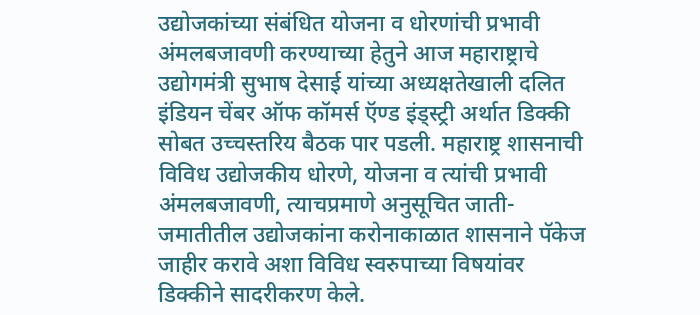उद्योजकांच्या संबंधित योजना व धोरणांची प्रभावी अंमलबजावणी करण्याच्या हेतुने आज महाराष्ट्राचे उद्योगमंत्री सुभाष देसाई यांच्या अध्यक्षतेखाली दलित इंडियन चेंबर ऑफ कॉमर्स ऍण्ड इंड्स्ट्री अर्थात डिक्की सोबत उच्चस्तरिय बैठक पार पडली. महाराष्ट्र शासनाची विविध उद्योजकीय धोरणे, योजना व त्यांची प्रभावी अंमलबजावणी, त्याचप्रमाणे अनुसूचित जाती-जमातीतील उद्योजकांना करोनाकाळात शासनाने पॅकेज जाहीर करावे अशा विविध स्वरुपाच्या विषयांवर डिक्कीने सादरीकरण केले.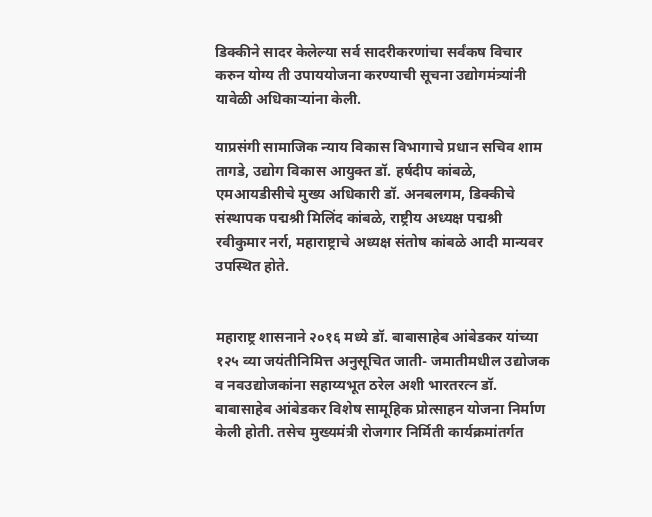डिक्कीने सादर केलेल्या सर्व सादरीकरणांचा सर्वंकष विचार करुन योग्य ती उपाययोजना करण्याची सूचना उद्योगमंत्र्यांनी यावेळी अधिकाऱ्यांना केली.

याप्रसंगी सामाजिक न्याय विकास विभागाचे प्रधान सचिव शाम तागडे, उद्योग विकास आयुक्त डॉ. हर्षदीप कांबळे, एमआयडीसीचे मुख्य अधिकारी डॉ. अनबलगम, डिक्कीचे संस्थापक पद्मश्री मिलिंद कांबळे, राष्ट्रीय अध्यक्ष पद्मश्री रवीकुमार नर्रा, महाराष्ट्राचे अध्यक्ष संतोष कांबळे आदी मान्यवर उपस्थित होते.


महाराष्ट्र शासनाने २०१६ मध्ये डॉ. बाबासाहेब आंबेडकर यांच्या १२५ व्या जयंतीनिमित्त अनुसूचित जाती- जमातीमधील उद्योजक व नवउद्योजकांना सहाय्यभूत ठरेल अशी भारतरत्न डॉ. बाबासाहेब आंबेडकर विशेष सामूहिक प्रोत्साहन योजना निर्माण केली होती. तसेच मुख्यमंत्री रोजगार निर्मिती कार्यक्रमांतर्गत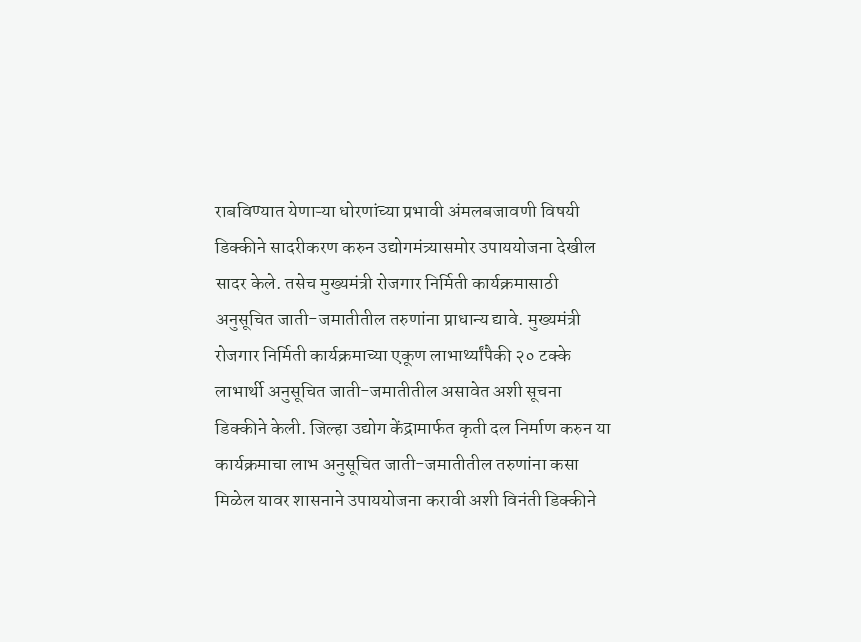राबविण्यात येणाऱ्या धोरणांच्या प्रभावी अंमलबजावणी विषयी डिक्कीने सादरीकरण करुन उद्योगमंत्र्यासमोर उपाययोजना देखील सादर केले. तसेच मुख्यमंत्री रोजगार निर्मिती कार्यक्रमासाठी अनुसूचित जाती-जमातीतील तरुणांना प्राधान्य द्यावे. मुख्यमंत्री रोजगार निर्मिती कार्यक्रमाच्या एकूण लाभार्थ्यांपैकी २० टक्के लाभार्थी अनुसूचित जाती-जमातीतील असावेत अशी सूचना डिक्कीने केली. जिल्हा उद्योग केंद्रामार्फत कृती दल निर्माण करुन या कार्यक्रमाचा लाभ अनुसूचित जाती-जमातीतील तरुणांना कसा मिळेल यावर शासनाने उपाययोजना करावी अशी विनंती डिक्कीने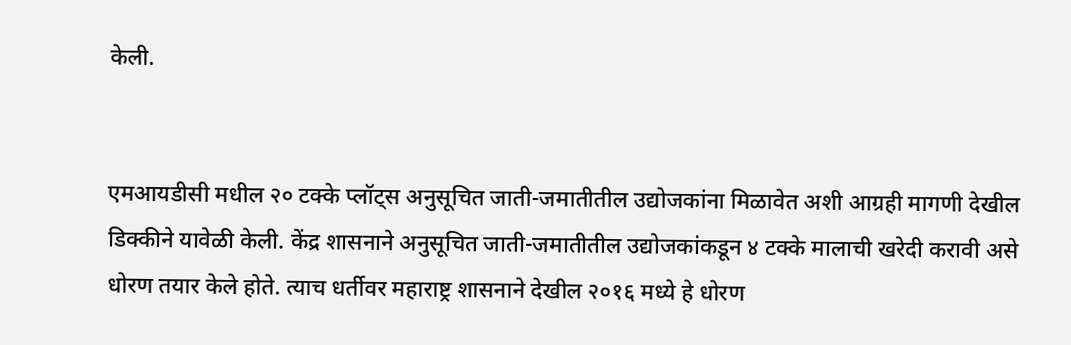केली.


एमआयडीसी मधील २० टक्के प्लॉट्स अनुसूचित जाती-जमातीतील उद्योजकांना मिळावेत अशी आग्रही मागणी देखील डिक्कीने यावेळी केली. केंद्र शासनाने अनुसूचित जाती-जमातीतील उद्योजकांकडून ४ टक्के मालाची खरेदी करावी असे धोरण तयार केले होते. त्याच धर्तीवर महाराष्ट्र शासनाने देखील २०१६ मध्ये हे धोरण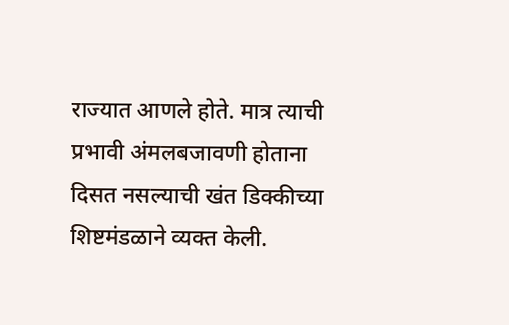राज्यात आणले होते. मात्र त्याची प्रभावी अंमलबजावणी होताना दिसत नसल्याची खंत डिक्कीच्या शिष्टमंडळाने व्यक्त केली.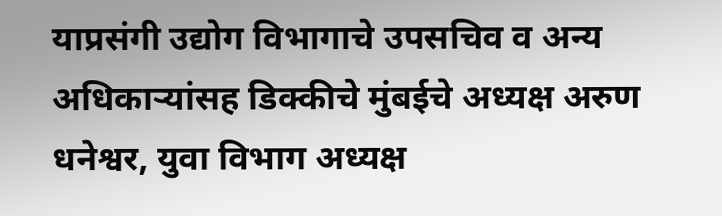याप्रसंगी उद्योग विभागाचे उपसचिव व अन्य अधिकाऱ्यांसह डिक्कीचे मुंबईचे अध्यक्ष अरुण धनेश्वर, युवा विभाग अध्यक्ष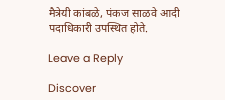मैत्रेयी कांबळे, पंकज साळवे आदी पदाधिकारी उपस्थित होते.

Leave a Reply

Discover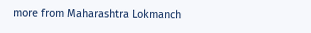more from Maharashtra Lokmanch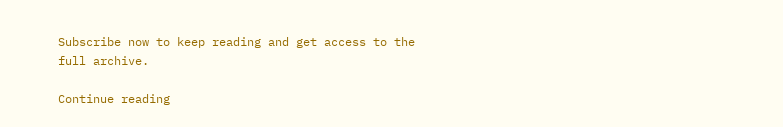Subscribe now to keep reading and get access to the full archive.

Continue reading